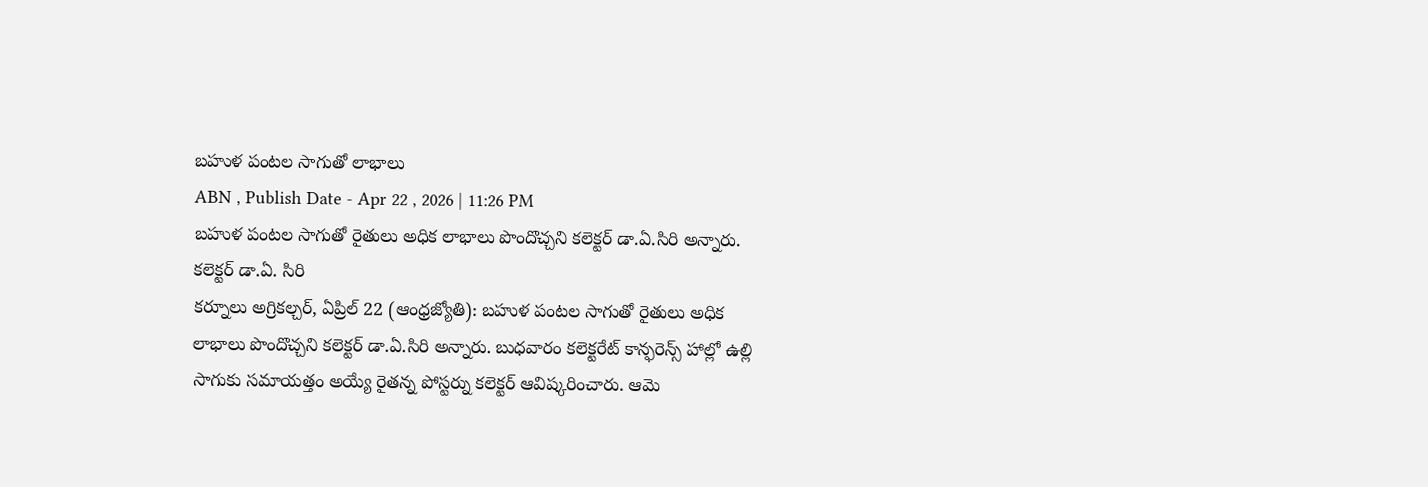బహుళ పంటల సాగుతో లాభాలు
ABN , Publish Date - Apr 22 , 2026 | 11:26 PM
బహుళ పంటల సాగుతో రైతులు అధిక లాభాలు పొందొచ్చని కలెక్టర్ డా.ఏ.సిరి అన్నారు.
కలెక్టర్ డా.ఏ. సిరి
కర్నూలు అగ్రికల్చర్, ఏప్రిల్ 22 (ఆంధ్రజ్యోతి): బహుళ పంటల సాగుతో రైతులు అధిక లాభాలు పొందొచ్చని కలెక్టర్ డా.ఏ.సిరి అన్నారు. బుధవారం కలెక్టరేట్ కాన్ఫరెన్స్ హాల్లో ఉల్లి సాగుకు సమాయత్తం అయ్యే రైతన్న పోస్టర్ను కలెక్టర్ ఆవిష్కరించారు. ఆమె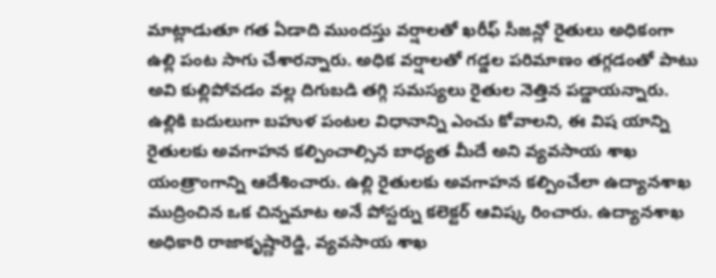మాట్లాడుతూ గత ఏడాది ముందస్తు వర్షాలతో ఖరీఫ్ సీజన్లో రైతులు అధికంగా ఉల్లి పంట సాగు చేశారన్నారు. అధిక వర్షాలతో గడ్డల పరిమాణం తగ్గడంతో పాటు అవి కుల్లిపోవడం వల్ల దిగుబడి తగ్గి సమస్యలు రైతుల నెత్తిన పడ్డాయన్నారు. ఉల్లికి బదులుగా బహుళ పంటల విధానాన్ని ఎంచు కోవాలని, ఈ విష యాన్ని రైతులకు అవగాహన కల్పించాల్సిన బాధ్యత మీదే అని వ్యవసాయ శాఖ యంత్రాంగాన్ని ఆదేశించారు. ఉల్లి రైతులకు అవగాహన కల్పించేలా ఉద్యానశాఖ ముద్రించిన ఒక చిన్నమాట అనే పోస్టర్ను కలెక్టర్ ఆవిష్క రించారు. ఉద్యానశాఖ అధికారి రాజాకృష్ణారెడ్డి, వ్యవసాయ శాఖ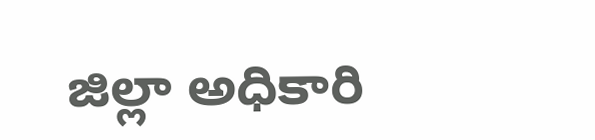జిల్లా అధికారి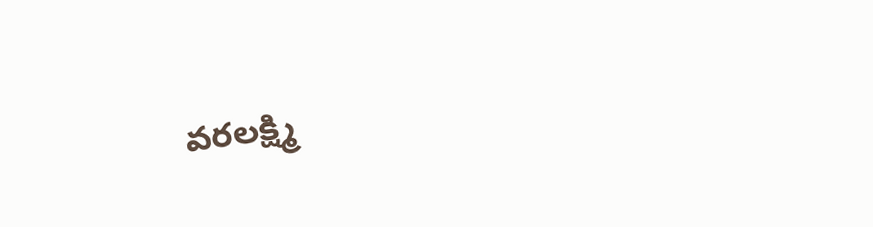వరలక్ష్మి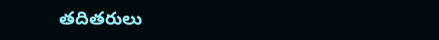తదితరులు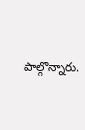పాల్గొన్నారు.